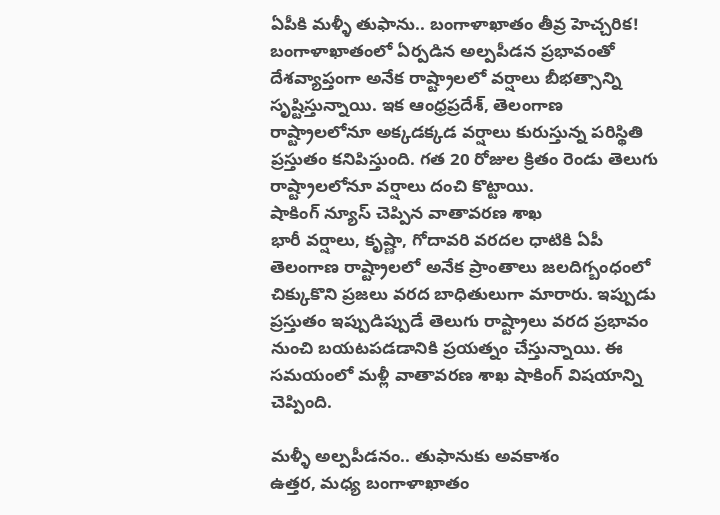ఏపీకి మళ్ళీ తుఫాను.. బంగాళాఖాతం తీవ్ర హెచ్చరిక!
బంగాళాఖాతంలో ఏర్పడిన అల్పపీడన ప్రభావంతో దేశవ్యాప్తంగా అనేక రాష్ట్రాలలో వర్షాలు బీభత్సాన్ని సృష్టిస్తున్నాయి. ఇక ఆంధ్రప్రదేశ్, తెలంగాణ రాష్ట్రాలలోనూ అక్కడక్కడ వర్షాలు కురుస్తున్న పరిస్థితి ప్రస్తుతం కనిపిస్తుంది. గత 20 రోజుల క్రితం రెండు తెలుగు రాష్ట్రాలలోనూ వర్షాలు దంచి కొట్టాయి.
షాకింగ్ న్యూస్ చెప్పిన వాతావరణ శాఖ
భారీ వర్షాలు, కృష్ణా, గోదావరి వరదల ధాటికి ఏపీ తెలంగాణ రాష్ట్రాలలో అనేక ప్రాంతాలు జలదిగ్బంధంలో చిక్కుకొని ప్రజలు వరద బాధితులుగా మారారు. ఇప్పుడు ప్రస్తుతం ఇప్పుడిప్పుడే తెలుగు రాష్ట్రాలు వరద ప్రభావం నుంచి బయటపడడానికి ప్రయత్నం చేస్తున్నాయి. ఈ సమయంలో మళ్లీ వాతావరణ శాఖ షాకింగ్ విషయాన్ని చెప్పింది.

మళ్ళీ అల్పపీడనం.. తుఫానుకు అవకాశం
ఉత్తర, మధ్య బంగాళాఖాతం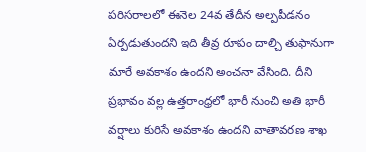పరిసరాలలో ఈనెల 24వ తేదీన అల్పపీడనం ఏర్పడుతుందని ఇది తీవ్ర రూపం దాల్చి తుఫానుగా మారే అవకాశం ఉందని అంచనా వేసింది. దీని ప్రభావం వల్ల ఉత్తరాంధ్రలో భారీ నుంచి అతి భారీ వర్షాలు కురిసే అవకాశం ఉందని వాతావరణ శాఖ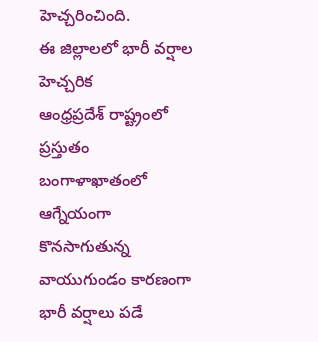హెచ్చరించింది.
ఈ జిల్లాలలో భారీ వర్షాల హెచ్చరిక
ఆంధ్రప్రదేశ్ రాష్ట్రంలో ప్రస్తుతం బంగాళాఖాతంలో ఆగ్నేయంగా కొనసాగుతున్న వాయుగుండం కారణంగా భారీ వర్షాలు పడే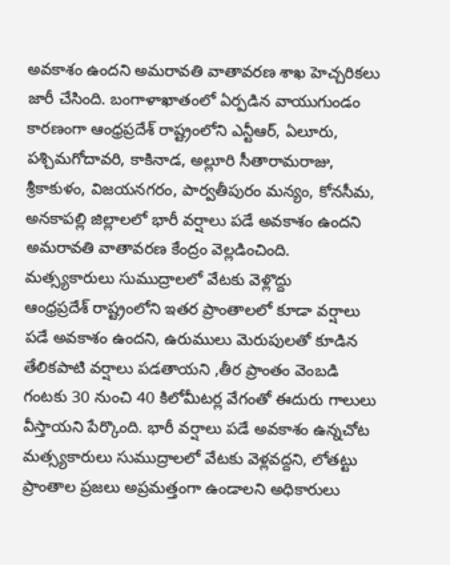అవకాశం ఉందని అమరావతి వాతావరణ శాఖ హెచ్చరికలు జారీ చేసింది. బంగాళాఖాతంలో ఏర్పడిన వాయుగుండం కారణంగా ఆంధ్రప్రదేశ్ రాష్ట్రంలోని ఎన్టీఆర్, ఏలూరు, పశ్చిమగోదావరి, కాకినాడ, అల్లూరి సీతారామరాజు, శ్రీకాకుళం, విజయనగరం, పార్వతీపురం మన్యం, కోనసీమ, అనకాపల్లి జిల్లాలలో భారీ వర్షాలు పడే అవకాశం ఉందని అమరావతి వాతావరణ కేంద్రం వెల్లడించింది.
మత్స్యకారులు సుముద్రాలలో వేటకు వెళ్లొద్దు
ఆంధ్రప్రదేశ్ రాష్ట్రంలోని ఇతర ప్రాంతాలలో కూడా వర్షాలు పడే అవకాశం ఉందని, ఉరుములు మెరుపులతో కూడిన తేలికపాటి వర్షాలు పడతాయని ,తీర ప్రాంతం వెంబడి గంటకు 30 నుంచి 40 కిలోమీటర్ల వేగంతో ఈదురు గాలులు వీస్తాయని పేర్కొంది. భారీ వర్షాలు పడే అవకాశం ఉన్నచోట మత్స్యకారులు సుముద్రాలలో వేటకు వెళ్లవద్దని, లోతట్టు ప్రాంతాల ప్రజలు అప్రమత్తంగా ఉండాలని అధికారులు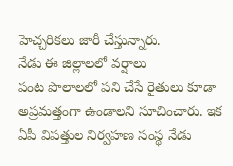హెచ్చరికలు జారీ చేస్తున్నారు.
నేడు ఈ జిల్లాలలో వర్షాలు
పంట పొలాలలో పని చేసే రైతులు కూడా అప్రమత్తంగా ఉండాలని సూచించారు. ఇక ఏపీ విపత్తుల నిర్వహణ సంస్థ నేడు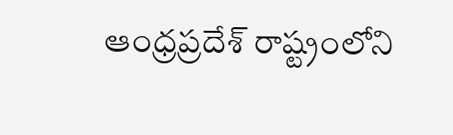ఆంధ్రప్రదేశ్ రాష్ట్రంలోని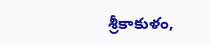శ్రీకాకుళం,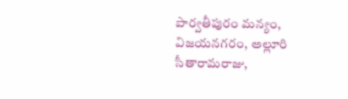పార్వతీపురం మన్యం, విజయనగరం, అల్లూరి సీతారామరాజు,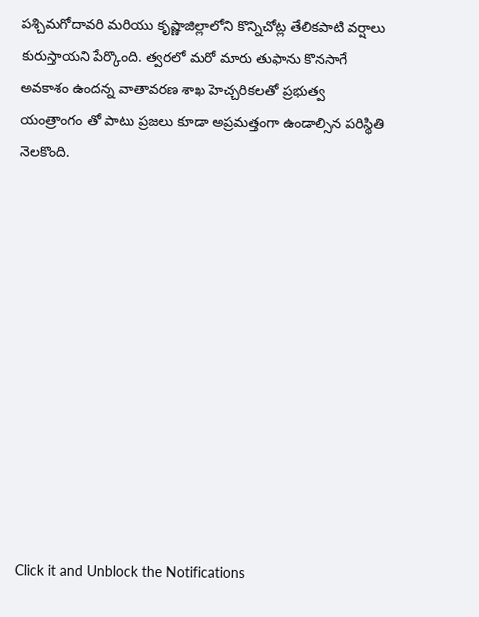పశ్చిమగోదావరి మరియు కృష్ణాజిల్లాలోని కొన్నిచోట్ల తేలికపాటి వర్షాలు కురుస్తాయని పేర్కొంది. త్వరలో మరో మారు తుఫాను కొనసాగే అవకాశం ఉందన్న వాతావరణ శాఖ హెచ్చరికలతో ప్రభుత్వ యంత్రాంగం తో పాటు ప్రజలు కూడా అప్రమత్తంగా ఉండాల్సిన పరిస్థితి నెలకొంది.












Click it and Unblock the Notifications